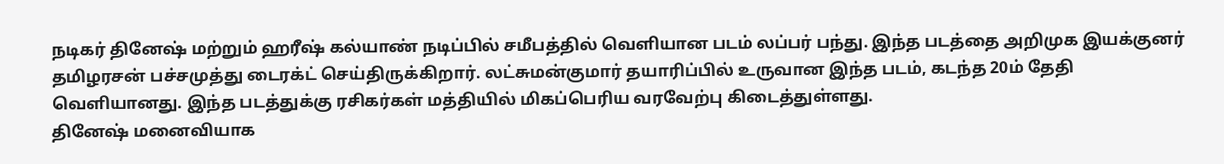நடிகர் தினேஷ் மற்றும் ஹரீஷ் கல்யாண் நடிப்பில் சமீபத்தில் வெளியான படம் லப்பர் பந்து. இந்த படத்தை அறிமுக இயக்குனர் தமிழரசன் பச்சமுத்து டைரக்ட் செய்திருக்கிறார். லட்சுமன்குமார் தயாரிப்பில் உருவான இந்த படம், கடந்த 20ம் தேதி வெளியானது. இந்த படத்துக்கு ரசிகர்கள் மத்தியில் மிகப்பெரிய வரவேற்பு கிடைத்துள்ளது.
தினேஷ் மனைவியாக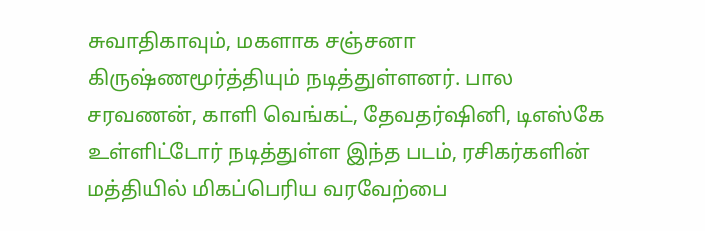சுவாதிகாவும், மகளாக சஞ்சனா கிருஷ்ணமூர்த்தியும் நடித்துள்ளனர். பால சரவணன், காளி வெங்கட், தேவதர்ஷினி, டிஎஸ்கே உள்ளிட்டோர் நடித்துள்ள இந்த படம், ரசிகர்களின் மத்தியில் மிகப்பெரிய வரவேற்பை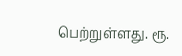பெற்றுள்ளது. ரூ.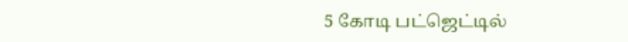5 கோடி பட்ஜெட்டில்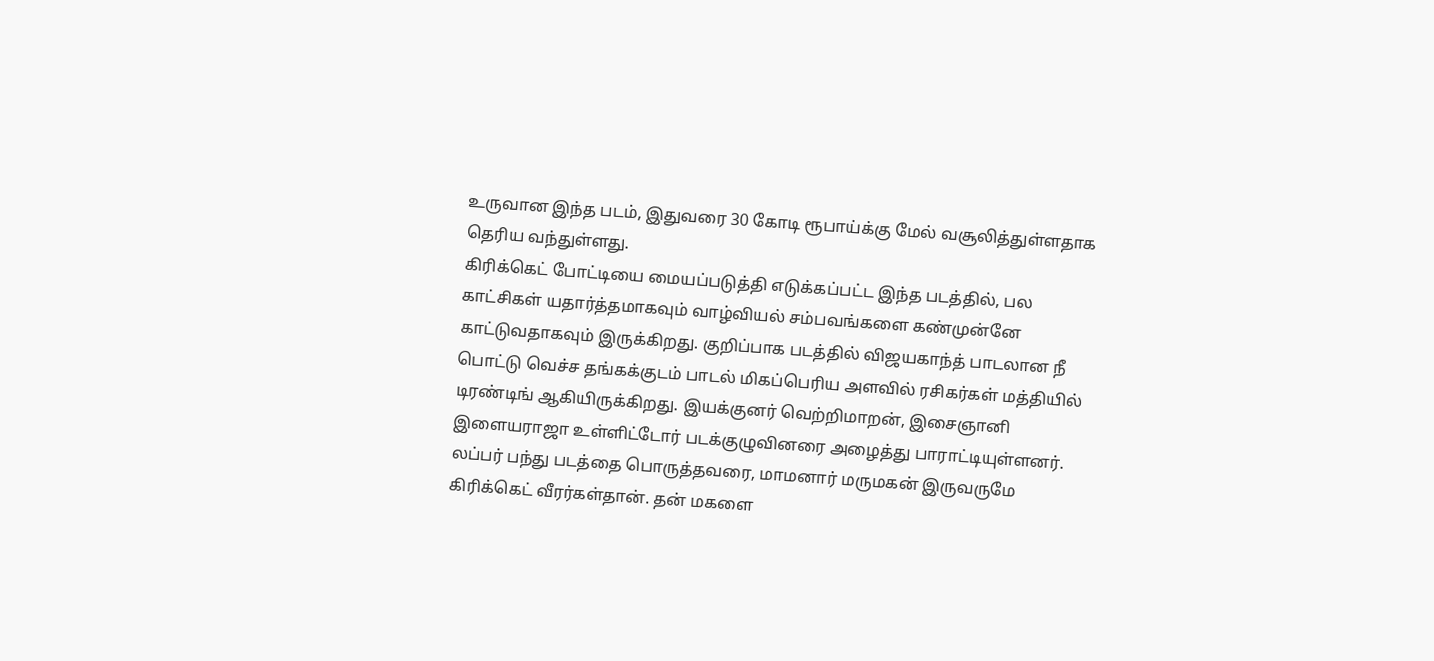உருவான இந்த படம், இதுவரை 30 கோடி ரூபாய்க்கு மேல் வசூலித்துள்ளதாக தெரிய வந்துள்ளது.
கிரிக்கெட் போட்டியை மையப்படுத்தி எடுக்கப்பட்ட இந்த படத்தில், பல காட்சிகள் யதார்த்தமாகவும் வாழ்வியல் சம்பவங்களை கண்முன்னே காட்டுவதாகவும் இருக்கிறது. குறிப்பாக படத்தில் விஜயகாந்த் பாடலான நீ பொட்டு வெச்ச தங்கக்குடம் பாடல் மிகப்பெரிய அளவில் ரசிகர்கள் மத்தியில் டிரண்டிங் ஆகியிருக்கிறது. இயக்குனர் வெற்றிமாறன், இசைஞானி இளையராஜா உள்ளிட்டோர் படக்குழுவினரை அழைத்து பாராட்டியுள்ளனர்.
லப்பர் பந்து படத்தை பொருத்தவரை, மாமனார் மருமகன் இருவருமே கிரிக்கெட் வீரர்கள்தான். தன் மகளை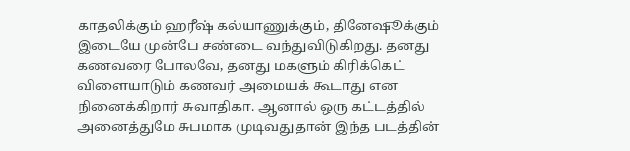காதலிக்கும் ஹரீஷ் கல்யாணுக்கும், தினேஷூக்கும் இடையே முன்பே சண்டை வந்துவிடுகிறது. தனது கணவரை போலவே, தனது மகளும் கிரிக்கெட் விளையாடும் கணவர் அமையக் கூடாது என நினைக்கிறார் சுவாதிகா. ஆனால் ஒரு கட்டத்தில் அனைத்துமே சுபமாக முடிவதுதான் இந்த படத்தின்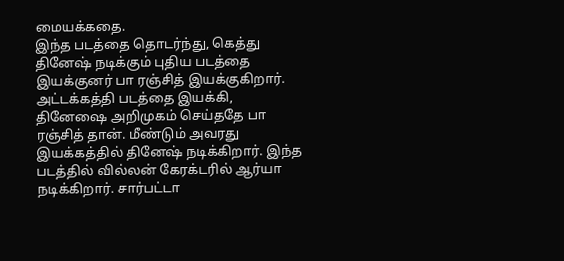மையக்கதை.
இந்த படத்தை தொடர்ந்து, கெத்து தினேஷ் நடிக்கும் புதிய படத்தை இயக்குனர் பா ரஞ்சித் இயக்குகிறார். அட்டக்கத்தி படத்தை இயக்கி, தினேஷை அறிமுகம் செய்ததே பா ரஞ்சித் தான். மீண்டும் அவரது இயக்கத்தில் தினேஷ் நடிக்கிறார். இந்த படத்தில் வில்லன் கேரக்டரில் ஆர்யா நடிக்கிறார். சார்பட்டா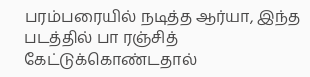பரம்பரையில் நடித்த ஆர்யா, இந்த படத்தில் பா ரஞ்சித் கேட்டுக்கொண்டதால்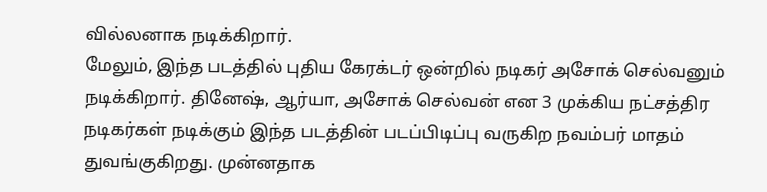வில்லனாக நடிக்கிறார்.
மேலும், இந்த படத்தில் புதிய கேரக்டர் ஒன்றில் நடிகர் அசோக் செல்வனும் நடிக்கிறார். தினேஷ், ஆர்யா, அசோக் செல்வன் என 3 முக்கிய நட்சத்திர நடிகர்கள் நடிக்கும் இந்த படத்தின் படப்பிடிப்பு வருகிற நவம்பர் மாதம் துவங்குகிறது. முன்னதாக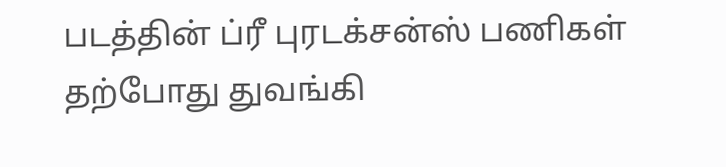படத்தின் ப்ரீ புரடக்சன்ஸ் பணிகள் தற்போது துவங்கி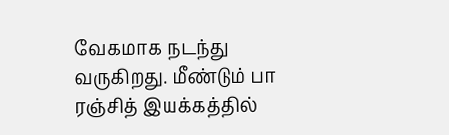வேகமாக நடந்து வருகிறது. மீண்டும் பா ரஞ்சித் இயக்கத்தில்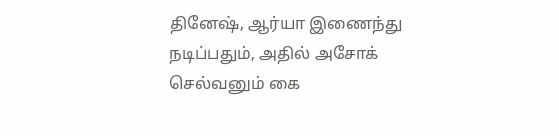தினேஷ், ஆர்யா இணைந்து நடிப்பதும், அதில் அசோக் செல்வனும் கை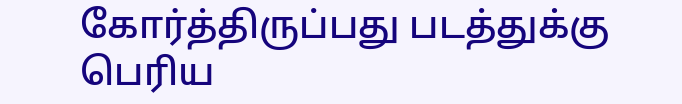கோர்த்திருப்பது படத்துக்கு பெரிய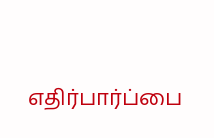எதிர்பார்ப்பை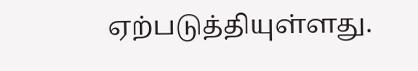ஏற்படுத்தியுள்ளது.